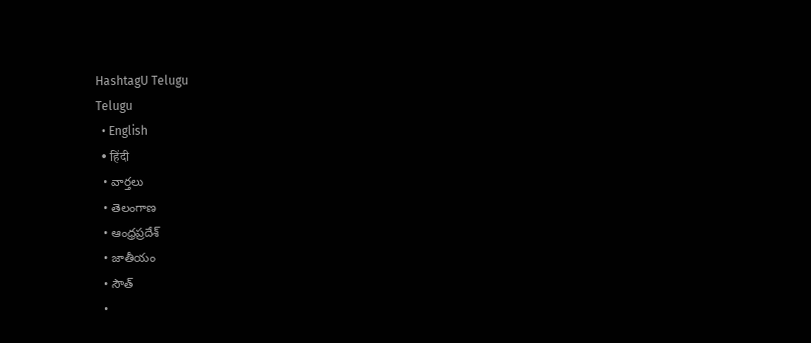HashtagU Telugu
Telugu
  • English
  • हिंदी
  • వార్తలు
  • తెలంగాణ
  • ఆంధ్రప్రదేశ్
  • జాతీయం
  • సౌత్
  •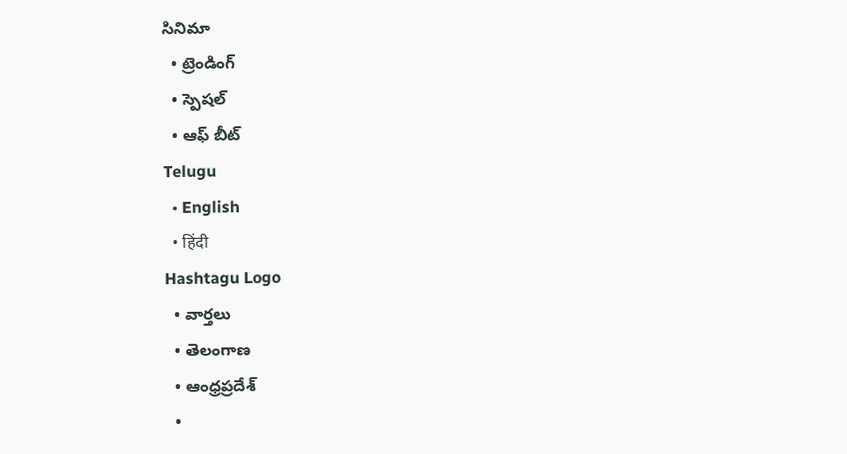సినిమా
  • ట్రెండింగ్
  • స్పెషల్
  • ఆఫ్ బీట్
Telugu
  • English
  • हिंदी
Hashtagu Logo
  • వార్తలు
  • తెలంగాణ
  • ఆంధ్రప్రదేశ్
  •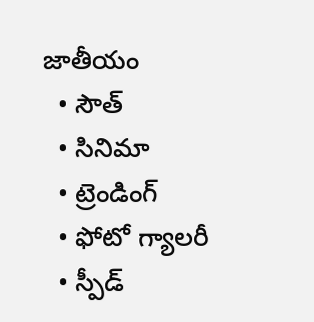జాతీయం
  • సౌత్
  • సినిమా
  • ట్రెండింగ్
  • ఫోటో గ్యాలరీ
  • స్పీడ్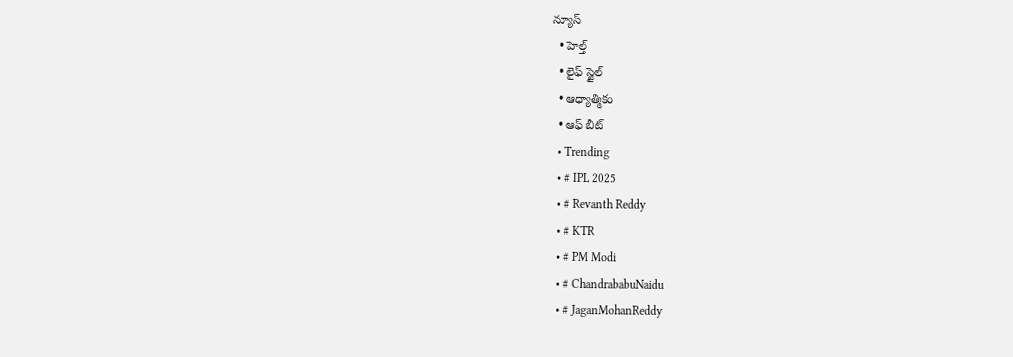న్యూస్
  • హెల్త్
  • లైఫ్ స్టైల్
  • ఆధ్యాత్మికం
  • ఆఫ్ బీట్
  • Trending
  • # IPL 2025
  • # Revanth Reddy
  • # KTR
  • # PM Modi
  • # ChandrababuNaidu
  • # JaganMohanReddy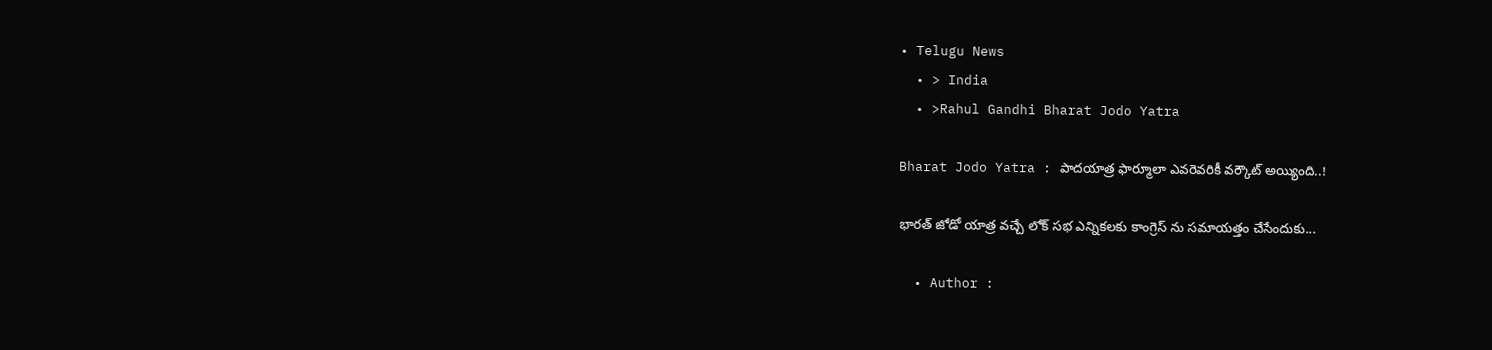• Telugu News
  • > India
  • >Rahul Gandhi Bharat Jodo Yatra

Bharat Jodo Yatra : పాదయాత్ర ఫార్మూలా ఎవరెవరికీ వర్కౌట్ అయ్యింది..!

భారత్ జోడో యాత్ర వచ్చే లోక్ సభ ఎన్నికలకు కాంగ్రెస్ ను సమాయత్తం చేసేందుకు...

  • Author :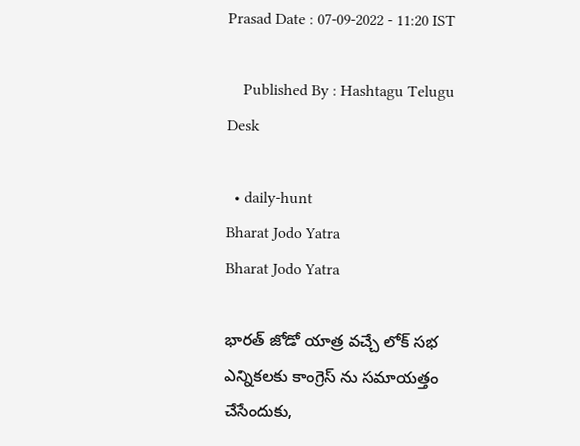Prasad Date : 07-09-2022 - 11:20 IST

    Published By : Hashtagu Telugu Desk

  • daily-hunt
Bharat Jodo Yatra
Bharat Jodo Yatra

భారత్ జోడో యాత్ర వచ్చే లోక్ సభ ఎన్నికలకు కాంగ్రెస్ ను సమాయత్తం చేసేందుకు,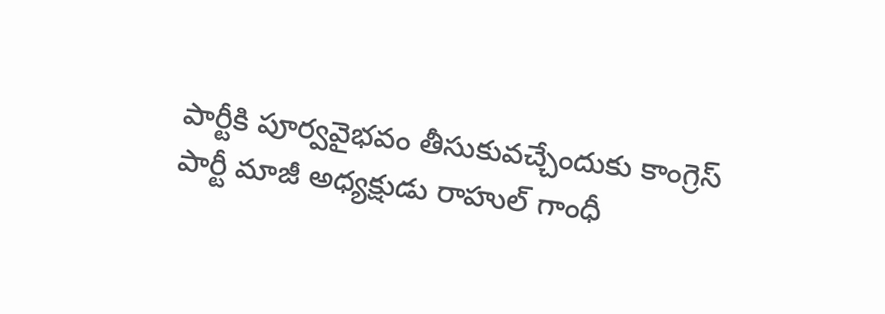పార్టీకి పూర్వవైభవం తీసుకువచ్చేందుకు కాంగ్రెస్ పార్టీ మాజీ అధ్యక్షుడు రాహుల్ గాంధీ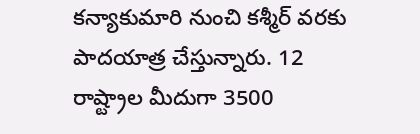కన్యాకుమారి నుంచి కశ్మీర్ వరకు పాదయాత్ర చేస్తున్నారు. 12 రాష్ట్రాల మీదుగా 3500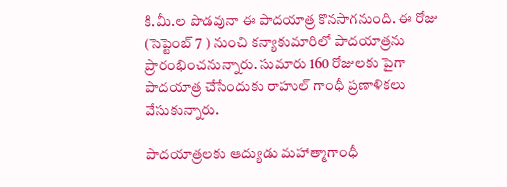కి.మీ.ల పొడవునా ఈ పాదయాత్ర కొనసాగనుంది. ఈ రోజు (సెప్టెంబ్ 7 ) నుంచి కన్యాకుమారిలో పాదయాత్రను ప్రారంభించనున్నారు. సుమారు 160 రోజులకు పైగా పాదయాత్ర చేసేందుకు రాహుల్ గాంధీ ప్రణాళికలు వేసుకున్నారు.

పాదయాత్రలకు ఆద్యుడు మహాత్మాగాంధీ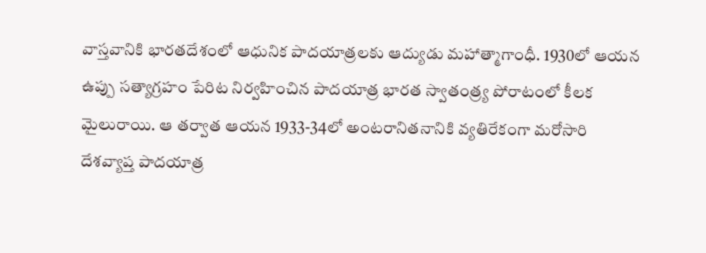వాస్తవానికి భారతదేశంలో ఆధునిక పాదయాత్రలకు ఆద్యుడు మహాత్మాగాంధీ. 1930లో ఆయన ఉప్పు సత్యాగ్రహం పేరిట నిర్వహించిన పాదయాత్ర భారత స్వాతంత్ర్య పోరాటంలో కీలక మైలురాయి. ఆ తర్వాత ఆయన 1933-34లో అంటరానితనానికి వ్యతిరేకంగా మరోసారి దేశవ్యాప్త పాదయాత్ర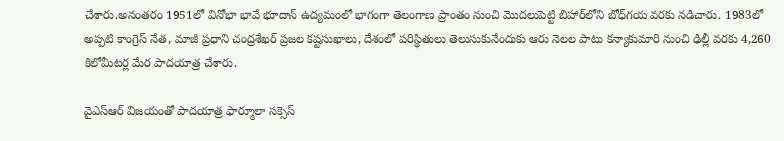చేశారు.అనంతరం 1951లో వినోభా భావే భూదాన్ ఉద్యమంలో భాగంగా తెలంగాణ ప్రాంతం నుంచి మొదలుపెట్టి బిహార్‌లోని బోధ్‌గయ వరకు నడిచారు. 1983లో అప్పటి కాంగ్రెస్ నేత, మాజీ ప్రధాని చంద్రశేఖర్ ప్రజల కష్టసుఖాలు, దేశంలో పరిస్థితులు తెలుసుకునేందుకు ఆరు నెలల పాటు కన్యాకుమారి నుంచి ఢిల్లీ వరకు 4,260 కిలోమీటర్ల మేర పాదయాత్ర చేశారు.

వైఎస్ఆర్ విజయంతో పాదయాత్ర ఫార్మూలా సక్సెస్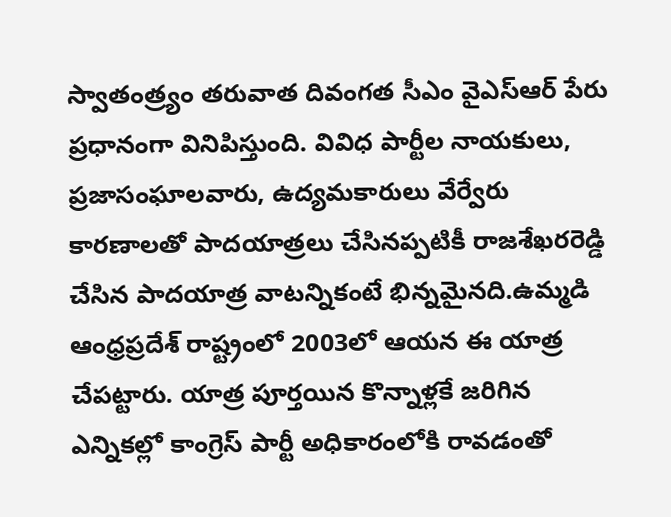స్వాతంత్ర్యం తరువాత దివంగత సీఎం వైఎస్ఆర్ పేరు ప్రధానంగా వినిపిస్తుంది. వివిధ పార్టీల నాయకులు, ప్రజాసంఘాలవారు, ఉద్యమకారులు వేర్వేరు కారణాలతో పాదయాత్రలు చేసినప్పటికీ రాజశేఖరరెడ్డి చేసిన పాదయాత్ర వాటన్నికంటే భిన్నమైనది.ఉమ్మడి ఆంధ్రప్రదేశ్ రాష్ట్రంలో 2003లో ఆయన ఈ యాత్ర చేపట్టారు. యాత్ర పూర్తయిన కొన్నాళ్లకే జరిగిన ఎన్నికల్లో కాంగ్రెస్ పార్టీ అధికారంలోకి రావడంతో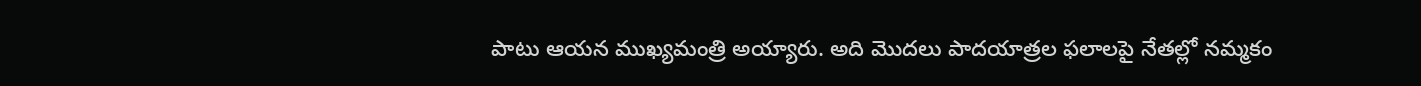పాటు ఆయన ముఖ్యమంత్రి అయ్యారు. అది మొదలు పాదయాత్రల ఫలాలపై నేతల్లో నమ్మకం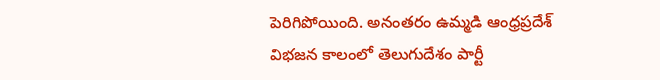పెరిగిపోయింది. అనంతరం ఉమ్మడి ఆంధ్రప్రదేశ్‌ విభజన కాలంలో తెలుగుదేశం పార్టీ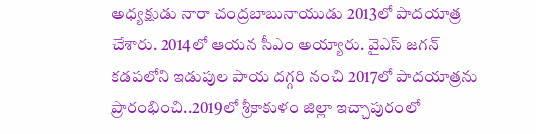అధ్యక్షుడు నారా చంద్రబాబునాయుడు 2013లో పాదయాత్ర చేశారు. 2014లో ఆయన సీఎం అయ్యారు. వైఎస్ జగన్ కడపలోని ఇడుపుల పాయ దగ్గరి నంచి 2017లో పాదయాత్రను ప్రారంభించి..2019లో శ్రీకాకుళం జిల్లా ఇచ్చాపురంలో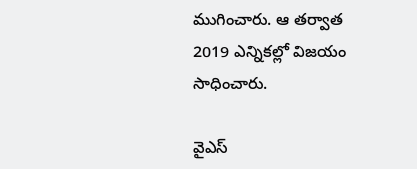ముగించారు. ఆ తర్వాత 2019 ఎన్నికల్లో విజయం సాధించారు.

వైఎస్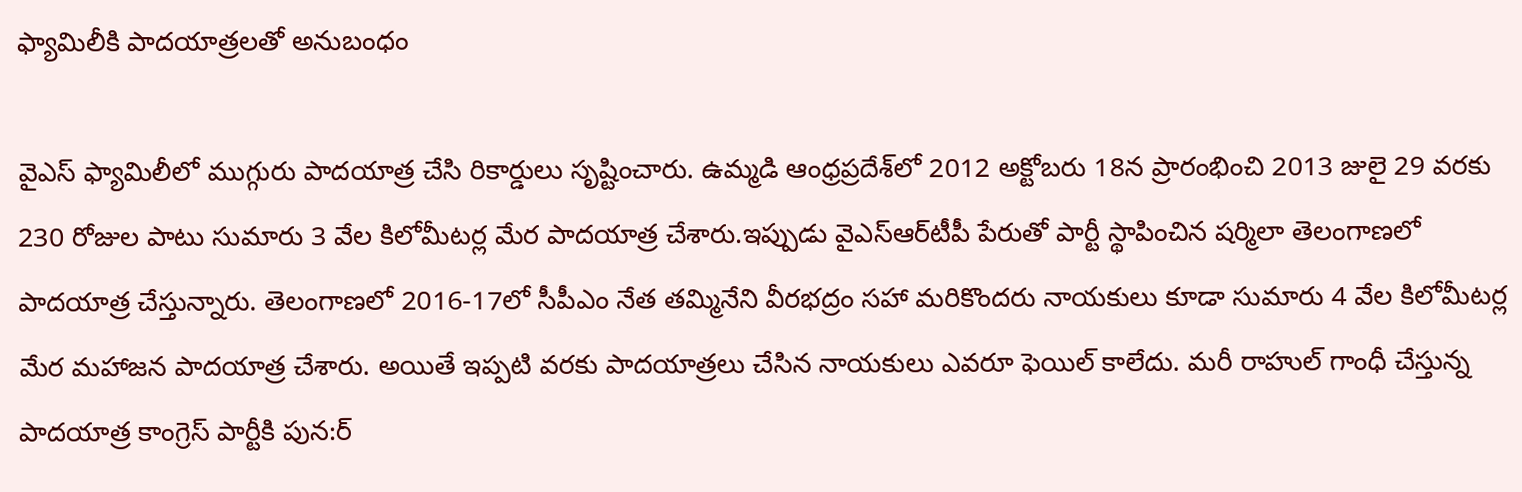ఫ్యామిలీకి పాదయాత్రలతో అనుబంధం

వైఎస్ ఫ్యామిలీలో ముగ్గురు పాదయాత్ర చేసి రికార్డులు సృష్టించారు. ఉమ్మడి ఆంధ్రప్రదేశ్‌లో 2012 అక్టోబరు 18న ప్రారంభించి 2013 జులై 29 వరకు 230 రోజుల పాటు సుమారు 3 వేల కిలోమీటర్ల మేర పాదయాత్ర చేశారు.ఇప్పుడు వైఎస్ఆర్‌టీపీ పేరుతో పార్టీ స్థాపించిన షర్మిలా తెలంగాణలో పాదయాత్ర చేస్తున్నారు. తెలంగాణలో 2016-17లో సీపీఎం నేత తమ్మినేని వీరభద్రం సహా మరికొందరు నాయకులు కూడా సుమారు 4 వేల కిలోమీటర్ల మేర మహాజన పాదయాత్ర చేశారు. అయితే ఇప్పటి వరకు పాదయాత్రలు చేసిన నాయకులు ఎవరూ ఫెయిల్ కాలేదు. మరీ రాహుల్ గాంధీ చేస్తున్న పాదయాత్ర కాంగ్రెస్ పార్టీకి పున:ర్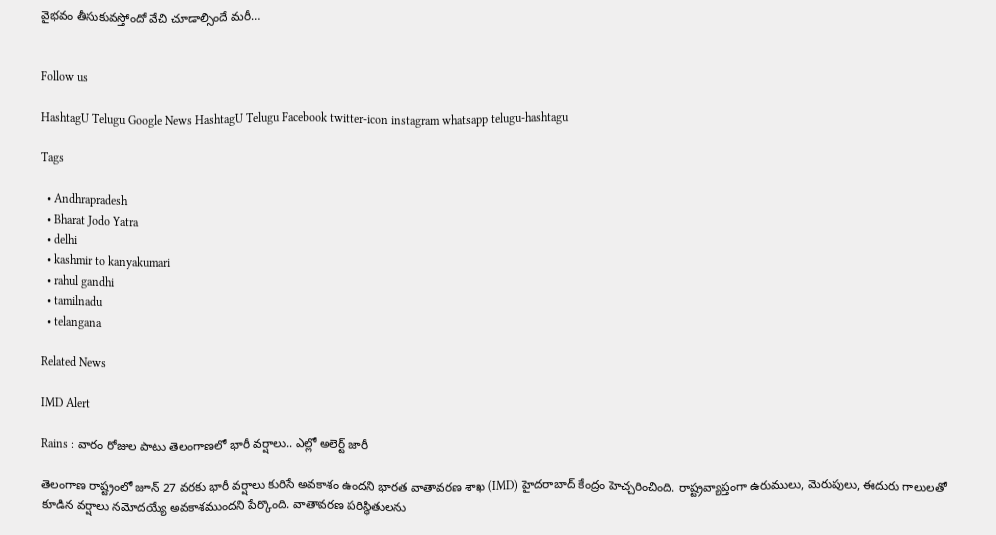వైభవం తీసుకువస్తోందో వేచి చూడాల్సిందే మరీ…


Follow us

HashtagU Telugu Google News HashtagU Telugu Facebook twitter-icon instagram whatsapp telugu-hashtagu

Tags

  • Andhrapradesh
  • Bharat Jodo Yatra
  • delhi
  • kashmir to kanyakumari
  • rahul gandhi
  • tamilnadu
  • telangana

Related News

IMD Alert

Rains : వారం రోజుల పాటు తెలంగాణ‌లో భారీ వ‌ర్షాలు.. ఎల్లో అలెర్ట్ జారీ

తెలంగాణ రాష్ట్రంలో జూన్ 27 వరకు భారీ వర్షాలు కురిసే అవకాశం ఉందని భారత వాతావరణ శాఖ (IMD) హైదరాబాద్ కేంద్రం హెచ్చరించింది. రాష్ట్రవ్యాప్తంగా ఉరుములు, మెరుపులు, ఈదురు గాలులతో కూడిన వర్షాలు నమోదయ్యే అవకాశముందని పేర్కొంది. వాతావరణ పరిస్థితులను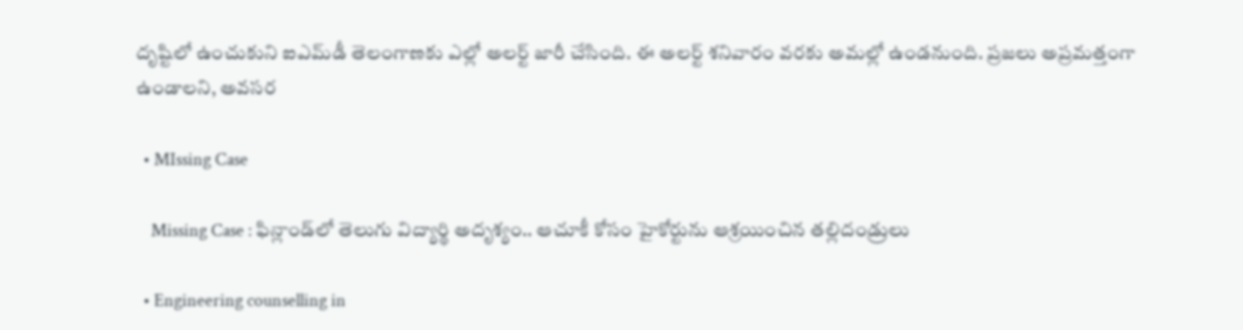దృష్టిలో ఉంచుకుని ఐఎమ్‌డీ తెలంగాణకు ఎల్లో అలర్ట్ జారీ చేసింది. ఈ అలర్ట్ శనివారం వరకు అమల్లో ఉండనుంది. ప్రజలు అప్రమత్తంగా ఉండాలని, అవసర

  • MIssing Case

    Missing Case : ఫిన్లాండ్‌లో తెలుగు విద్యార్థి అదృశ్యం.. ఆచూకీ కోసం హైకోర్టును ఆశ్రయించిన తల్లిదండ్రులు

  • Engineering counselling in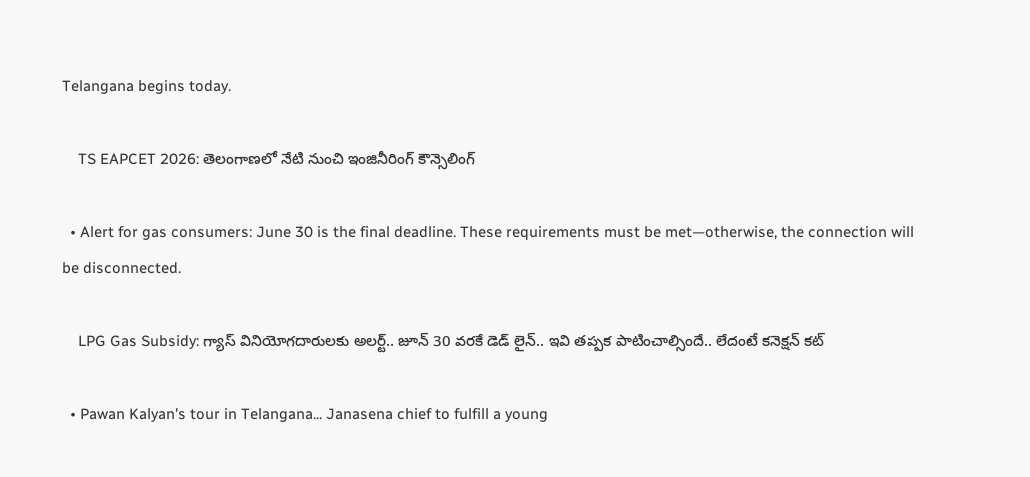Telangana begins today.

    TS EAPCET 2026: తెలంగాణలో నేటి నుంచి ఇంజినీరింగ్ కౌన్సెలింగ్

  • Alert for gas consumers: June 30 is the final deadline. These requirements must be met—otherwise, the connection will be disconnected.

    LPG Gas Subsidy: గ్యాస్ వినియోగదారులకు అలర్ట్.. జూన్ 30 వరకే డెడ్ లైన్.. ఇవి తప్పక పాటించాల్సిందే.. లేదంటే కనెక్షన్ కట్

  • Pawan Kalyan's tour in Telangana... Janasena chief to fulfill a young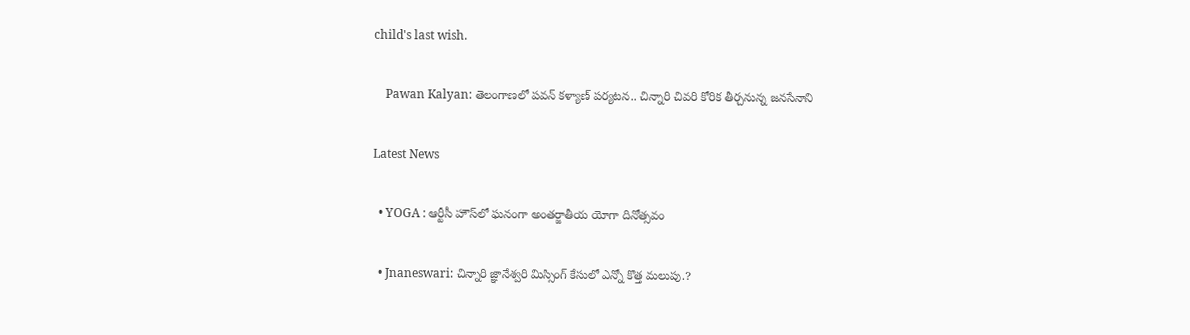child's last wish.

    Pawan Kalyan: తెలంగాణలో పవన్ కళ్యాణ్ పర్యటన.. చిన్నారి చివరి కోరిక తీర్చనున్న జనసేనాని

Latest News

  • YOGA : ఆర్టీసీ హౌస్‌లో ఘనంగా అంతర్జాతీయ యోగా దినోత్సవం

  • Jnaneswari: చిన్నారి జ్ఞానేశ్వరి మిస్సింగ్ కేసులో ఎన్నో కొత్త మలుపు.?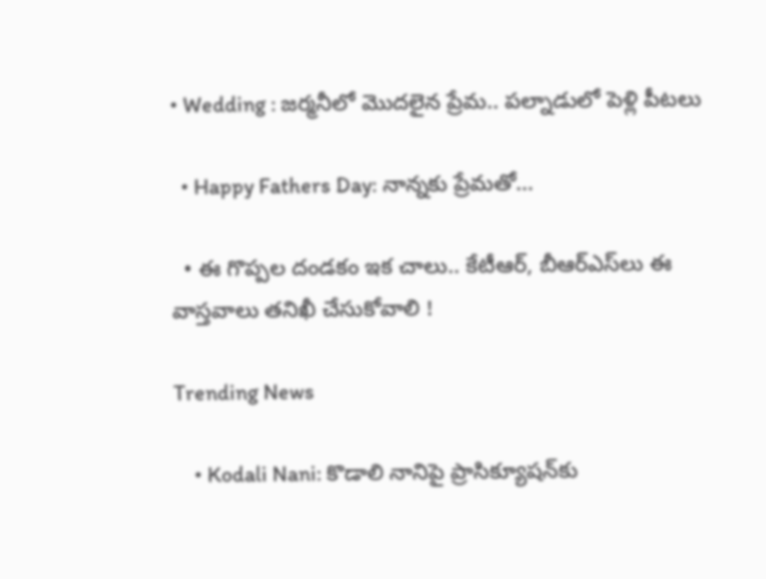• Wedding : జర్మనీలో మొదలైన ప్రేమ.. పల్నాడులో పెళ్లి పీటలు

  • Happy Fathers Day: నాన్నకు ప్రేమతో…

  • ఈ గొప్పల దండకం ఇక చాలు.. కేటీఆర్, బీఆర్ఎస్‌లు ఈ వాస్తవాలు తనిఖీ చేసుకోవాలి !

Trending News

    • Kodali Nani: కొడాలి నానిపై ప్రాసిక్యూషన్‌కు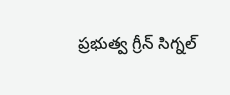ప్రభుత్వ గ్రీన్ సిగ్నల్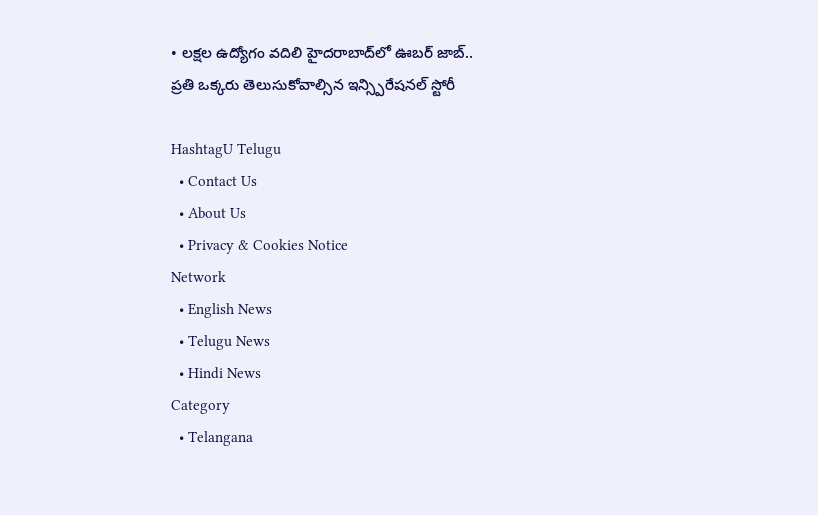• లక్షల ఉద్యోగం వదిలి హైదరాబాద్‌లో ఊబర్ జాబ్.. ప్రతి ఒక్కరు తెలుసుకోవాల్సిన ఇన్స్పిరేషనల్ స్టోరీ

HashtagU Telugu
  • Contact Us
  • About Us
  • Privacy & Cookies Notice
Network
  • English News
  • Telugu News
  • Hindi News
Category
  • Telangana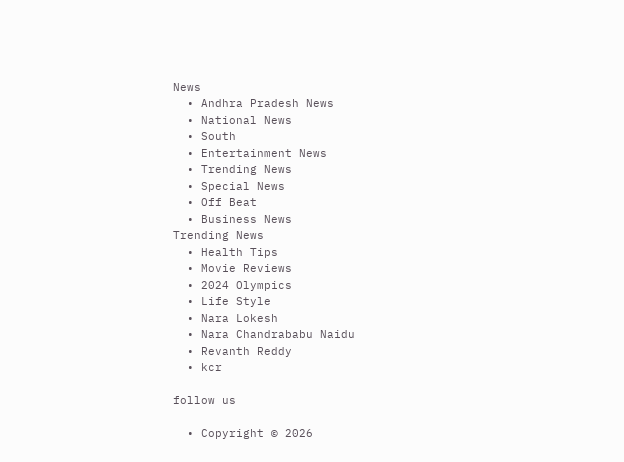News
  • Andhra Pradesh News
  • National News
  • South
  • Entertainment News
  • Trending News
  • Special News
  • Off Beat
  • Business News
Trending News
  • Health Tips
  • Movie Reviews
  • 2024 Olympics
  • Life Style
  • Nara Lokesh
  • Nara Chandrababu Naidu
  • Revanth Reddy
  • kcr

follow us

  • Copyright © 2026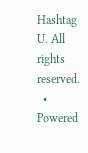Hashtag U. All rights reserved.
  • Powered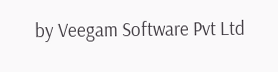by Veegam Software Pvt Ltd